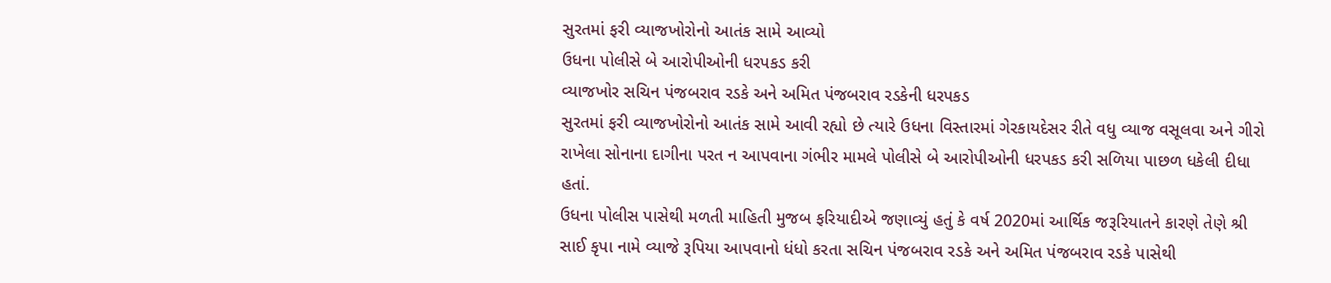સુરતમાં ફરી વ્યાજખોરોનો આતંક સામે આવ્યો
ઉધના પોલીસે બે આરોપીઓની ધરપકડ કરી
વ્યાજખોર સચિન પંજબરાવ રડકે અને અમિત પંજબરાવ રડકેની ધરપકડ
સુરતમાં ફરી વ્યાજખોરોનો આતંક સામે આવી રહ્યો છે ત્યારે ઉધના વિસ્તારમાં ગેરકાયદેસર રીતે વધુ વ્યાજ વસૂલવા અને ગીરો રાખેલા સોનાના દાગીના પરત ન આપવાના ગંભીર મામલે પોલીસે બે આરોપીઓની ધરપકડ કરી સળિયા પાછળ ધકેલી દીધા હતાં.
ઉધના પોલીસ પાસેથી મળતી માહિતી મુજબ ફરિયાદીએ જણાવ્યું હતું કે વર્ષ 2020માં આર્થિક જરૂરિયાતને કારણે તેણે શ્રી સાઈ કૃપા નામે વ્યાજે રૂપિયા આપવાનો ધંધો કરતા સચિન પંજબરાવ રડકે અને અમિત પંજબરાવ રડકે પાસેથી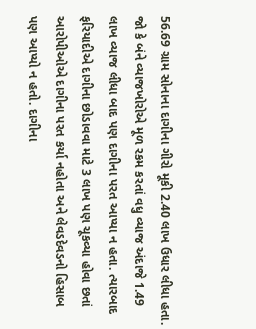56.69 ગ્રામ સોનાના દાગીના ગીરો મૂકી 2.40 લાખ ઉધાર લીધા હતા. જો કે બંને વ્યાજખોરોએ મૂળ રકમ કરતાં વધુ વ્યાજ અંદાજે 1.49 લાખ વ્યાજ લીધા બાદ પણ દાગીના પરત આપ્યા ન હતા. ત્યારબાદ ફરિયાદીએ દાગીના છોડાવવા માટે 3 લાખ પણ ચૂકવ્યા હોવા છતાં આરોપીઓએ દાગીના પરત કર્યા નહોતા અને લેવડદેવડનો હિસાબ પણ આપ્યો ન હતો. દાગીના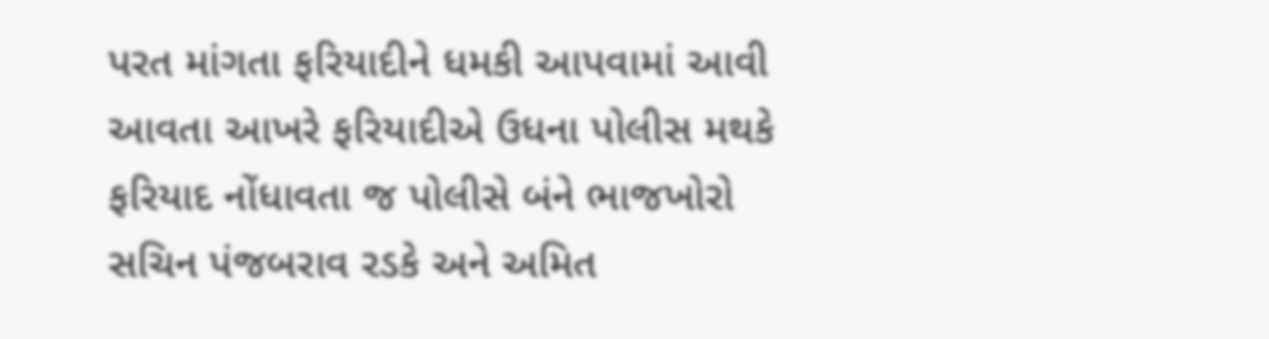પરત માંગતા ફરિયાદીને ધમકી આપવામાં આવી આવતા આખરે ફરિયાદીએ ઉધના પોલીસ મથકે ફરિયાદ નોંધાવતા જ પોલીસે બંને ભાજખોરો સચિન પંજબરાવ રડકે અને અમિત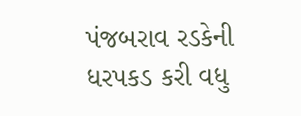પંજબરાવ રડકેની ધરપકડ કરી વધુ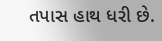તપાસ હાથ ધરી છે.